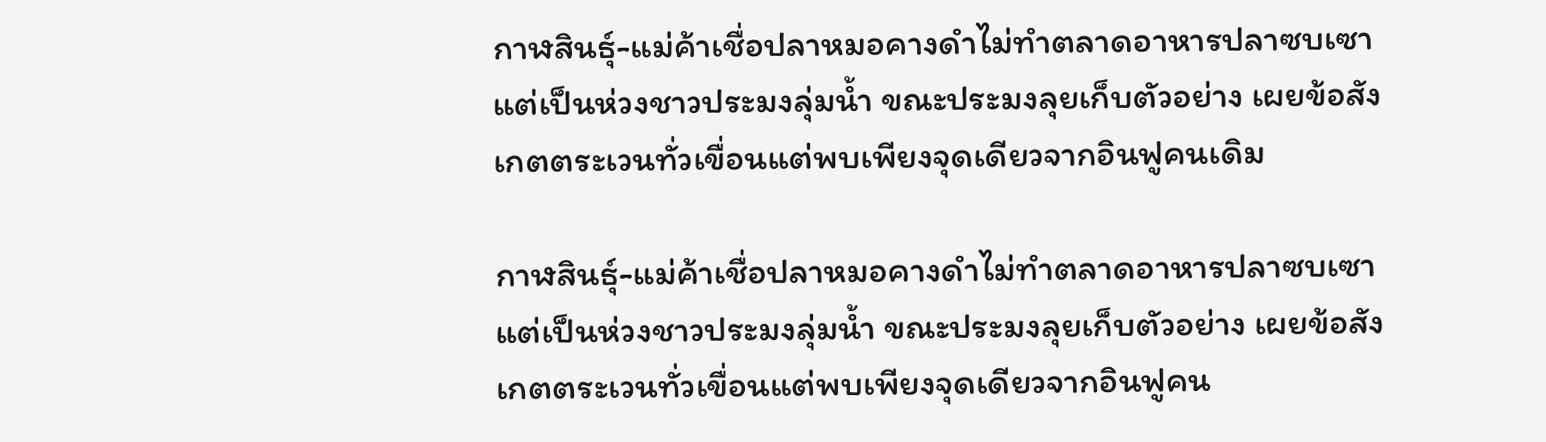กาฬสินธุ์-แม่ค้าเชื่อปลาหมอคางดำไม่ทำตลาดอาหารปลาซบเซา แต่เป็นห่วงชาวประมงลุ่มน้ำ ขณะประมงลุยเก็บตัวอย่าง เผยข้อสังเกตตระเวนทั่วเขื่อนแต่พบเพียงจุดเดียวจากอินฟูคนเดิม

กาฬสินธุ์-แม่ค้าเชื่อปลาหมอคางดำไม่ทำตลาดอาหารปลาซบเซา แต่เป็นห่วงชาวประมงลุ่มน้ำ ขณะประมงลุยเก็บตัวอย่าง เผยข้อสังเกตตระเวนทั่วเขื่อนแต่พบเพียงจุดเดียวจากอินฟูคน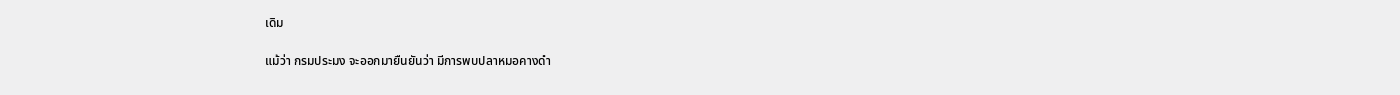เดิม

แม้ว่า กรมประมง จะออกมายืนยันว่า มีการพบปลาหมอคางดำ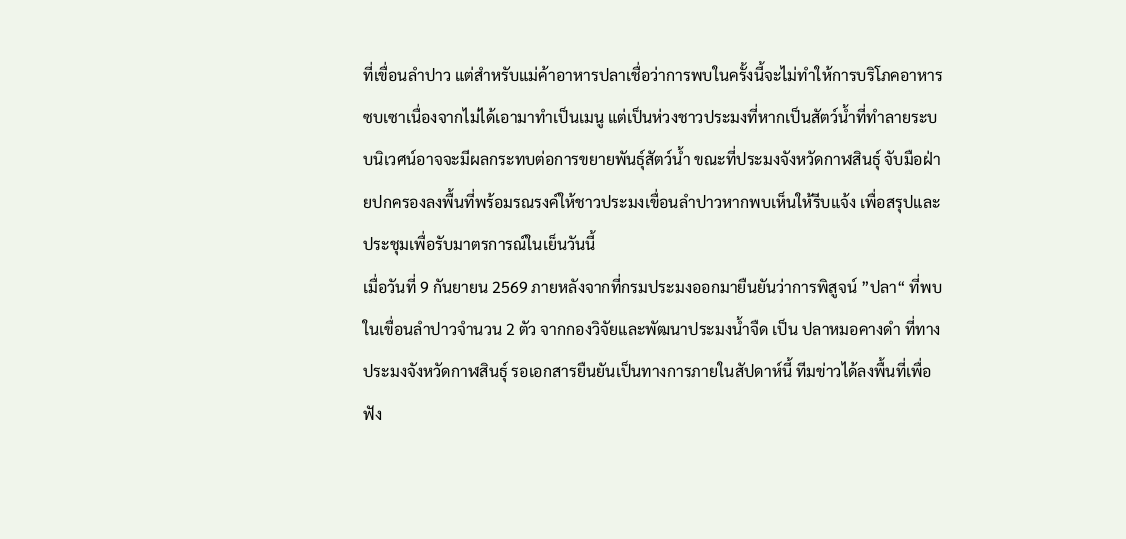ที่เขื่อนลำปาว แต่สำหรับแม่ค้าอาหารปลาเชื่อว่าการพบในครั้งนี้จะไม่ทำให้การบริโภคอาหารซบเซาเนื่องจากไม่ได้เอามาทำเป็นเมนู แต่เป็นห่วงชาวประมงที่หากเป็นสัตว์น้ำที่ทำลายระบบนิเวศน์อาจจะมีผลกระทบต่อการขยายพันธุ์สัตว์น้ำ ขณะที่ประมงจังหวัดกาฬสินธุ์ จับมือฝ่ายปกครองลงพื้นที่พร้อมรณรงค์ให้ชาวประมงเขื่อนลำปาวหากพบเห็นให้รีบแจ้ง เพื่อสรุปและประชุมเพื่อรับมาตรการณ์ในเย็นวันนี้
เมื่อวันที่ 9 กันยายน 2569 ภายหลังจากที่กรมประมงออกมายืนยันว่าการพิสูจน์ ”ปลา“ ที่พบในเขื่อนลำปาวจำนวน 2 ตัว จากกองวิจัยและพัฒนาประมงน้ำจืด เป็น ปลาหมอคางดำ ที่ทางประมงจังหวัดกาฬสินธุ์ รอเอกสารยืนยันเป็นทางการภายในสัปดาห์นี้ ทีมข่าวได้ลงพื้นที่เพื่อฟัง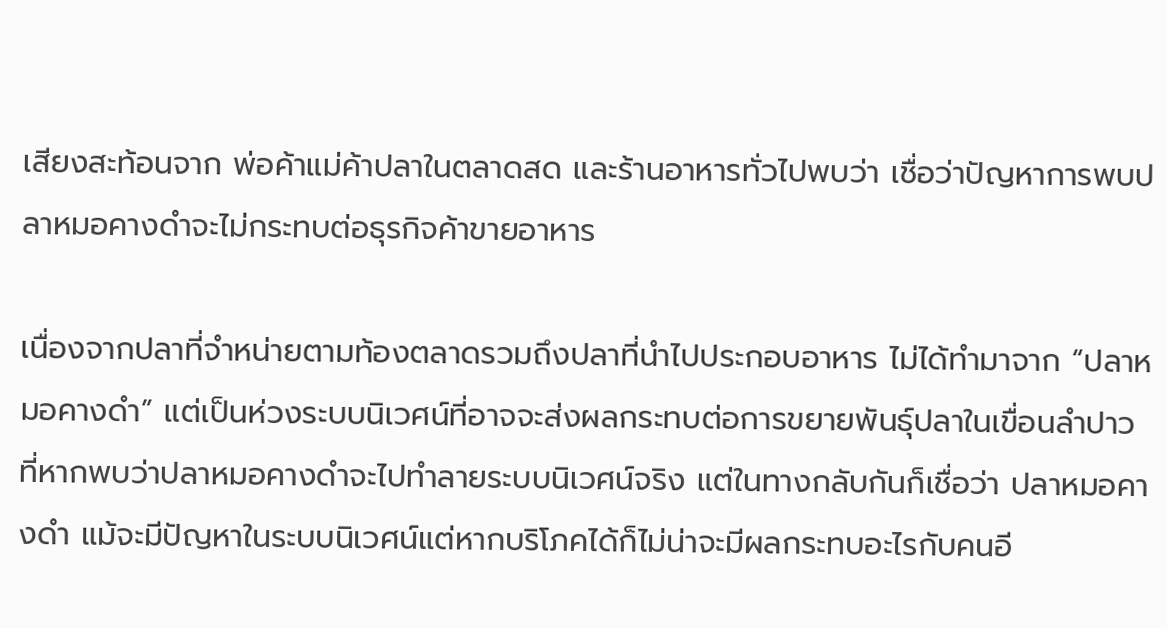เสียงสะท้อนจาก พ่อค้าแม่ค้าปลาในตลาดสด และร้านอาหารทั่วไปพบว่า เชื่อว่าปัญหาการพบปลาหมอคางดำจะไม่กระทบต่อธุรกิจค้าขายอาหาร

เนื่องจากปลาที่จำหน่ายตามท้องตลาดรวมถึงปลาที่นำไปประกอบอาหาร ไม่ได้ทำมาจาก “ปลาหมอคางดำ” แต่เป็นห่วงระบบนิเวศน์ที่อาจจะส่งผลกระทบต่อการขยายพันธุ์ปลาในเขื่อนลำปาว ที่หากพบว่าปลาหมอคางดำจะไปทำลายระบบนิเวศน์จริง แต่ในทางกลับกันก็เชื่อว่า ปลาหมอคางดำ แม้จะมีปัญหาในระบบนิเวศน์แต่หากบริโภคได้ก็ไม่น่าจะมีผลกระทบอะไรกับคนอี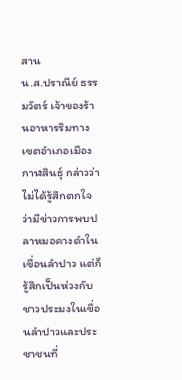สาน
น.ส.ปราณีย์ ธรรมวัตร์ เจ้าของร้านอาหารริมทาง เขตอำเภอเมืองกาฬสินธุ์ กล่าวว่า ไม่ได้รู้สึกตกใจว่ามีข่าวการพบปลาหมอคางดำในเขื่อนลำปาว แต่ก็รู้สึกเป็นห่วงกับชาวประมงในเขื่อนลำปาวและประชาชนที่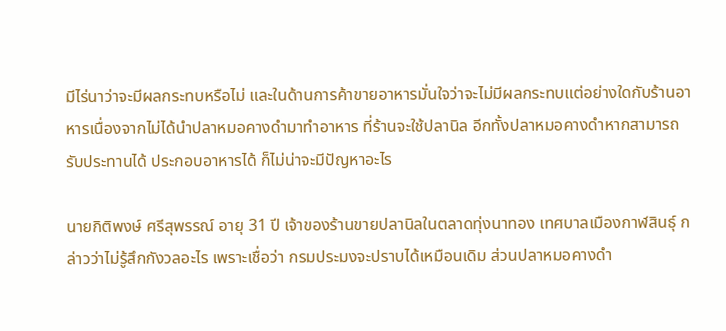มีไร่นาว่าจะมีผลกระทบหรือไม่ และในด้านการค้าขายอาหารมั่นใจว่าจะไม่มีผลกระทบแต่อย่างใดกับร้านอาหารเนื่องจากไม่ได้นำปลาหมอคางดำมาทำอาหาร ที่ร้านจะใช้ปลานิล อีกทั้งปลาหมอคางดำหากสามารถรับประทานได้ ประกอบอาหารได้ ก็ไม่น่าจะมีปัญหาอะไร

นายกิติพงษ์ ศรีสุพรรณ์ อายุ 31 ปี เจ้าของร้านขายปลานิลในตลาดทุ่งนาทอง เทศบาลเมืองกาฬสินธุ์ กล่าวว่าไม่รู้สึกกังวลอะไร เพราะเชื่อว่า กรมประมงจะปราบได้เหมือนเดิม ส่วนปลาหมอคางดำ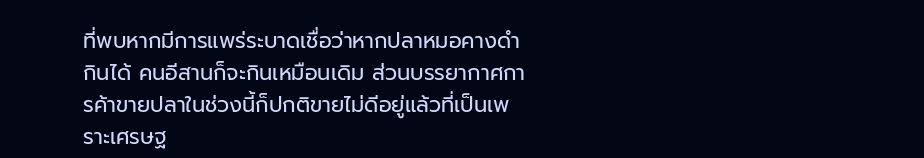ที่พบหากมีการแพร่ระบาดเชื่อว่าหากปลาหมอคางดำกินได้ คนอีสานก็จะกินเหมือนเดิม ส่วนบรรยากาศการค้าขายปลาในช่วงนี้ก็ปกติขายไม่ดีอยู่แล้วที่เป็นเพราะเศรษฐ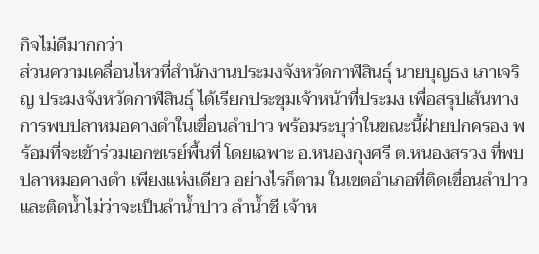กิจไม่ดีมากกว่า
ส่วนความเคลื่อนไหวที่สำนักงานประมงจังหวัดกาฬสินธุ์ นายบุญธง เภาเจริญ ประมงจังหวัดกาฬสินธุ์ ได้เรียกประชุมเจ้าหน้าที่ประมง เพื่อสรุปเส้นทางการพบปลาหมอคางดำในเขื่อนลำปาว พร้อมระบุว่าในขณะนี้ฝ่ายปกครอง พร้อมที่จะเข้าร่วมเอกซเรย์พื้นที่ โดยเฉพาะ อ.หนองกุงศรี ต.หนองสรวง ที่พบปลาหมอคางดำ เพียงแห่งเดียว อย่างไรก็ตาม ในเขตอำเภอที่ติดเขื่อนลำปาวและติดน้ำไม่ว่าจะเป็นลำน้ำปาว ลำน้ำชี เจ้าห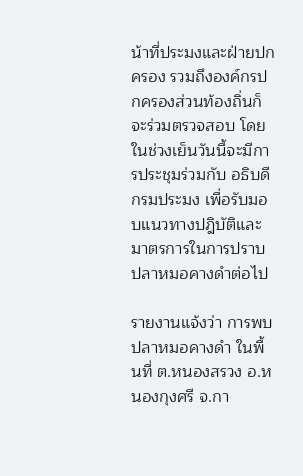น้าที่ประมงและฝ่ายปกครอง รวมถึงองค์กรปกครองส่วนท้องถิ่นก็จะร่วมตรวจสอบ โดยในช่วงเย็นวันนี้จะมีการประชุมร่วมกับ อธิบดีกรมประมง เพื่อรับมอบแนวทางปฎิบัติและมาตรการในการปราบปลาหมอคางดำต่อไป

รายงานแจ้งว่า การพบปลาหมอคางดำ ในพื้นที่ ต.หนองสรวง อ.หนองกุงศรี จ.กา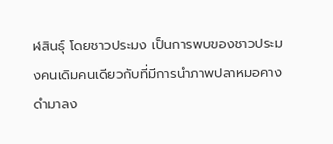ฬสินธุ์ โดยชาวประมง เป็นการพบของชาวประมงคนเดิมคนเดียวกับที่มีการนำภาพปลาหมอคางดำมาลง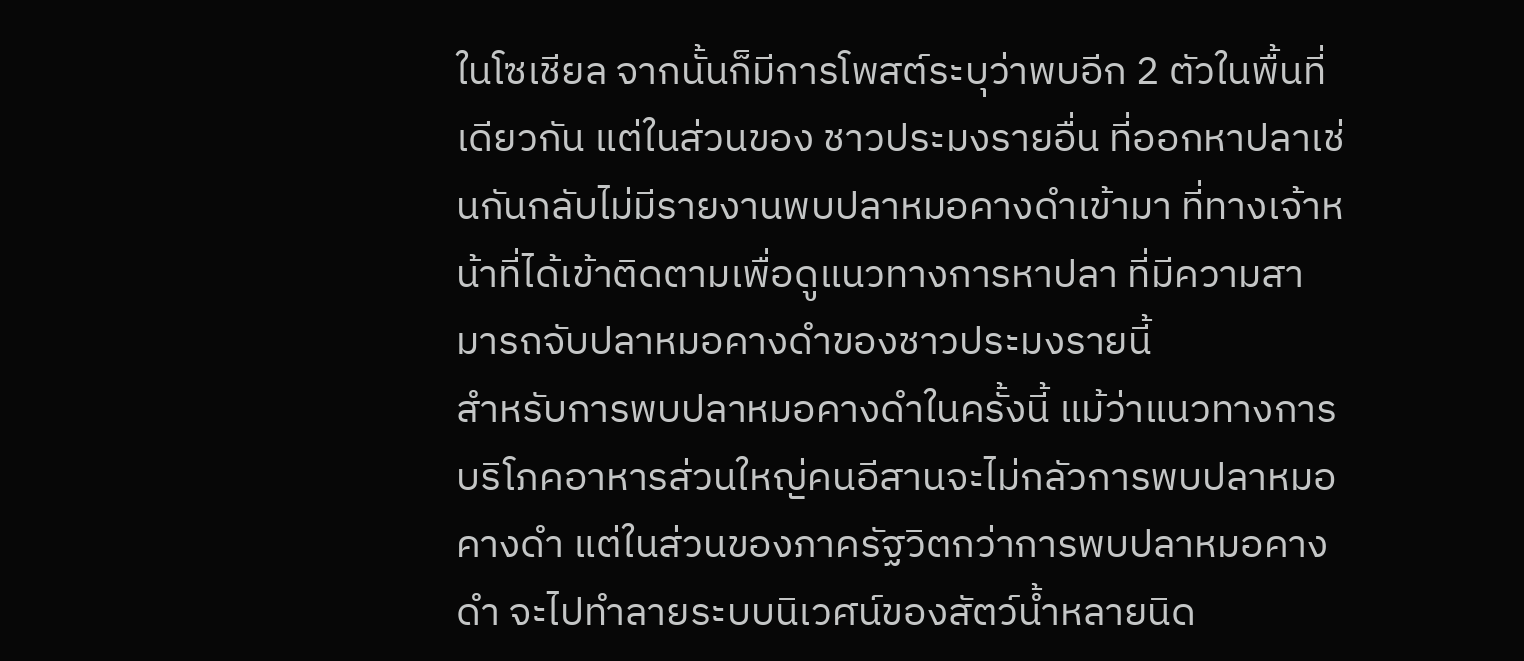ในโซเชียล จากนั้นก็มีการโพสต์ระบุว่าพบอีก 2 ตัวในพื้นที่เดียวกัน แต่ในส่วนของ ชาวประมงรายอื่น ที่ออกหาปลาเช่นกันกลับไม่มีรายงานพบปลาหมอคางดำเข้ามา ที่ทางเจ้าหน้าที่ได้เข้าติดตามเพื่อดูแนวทางการหาปลา ที่มีความสามารถจับปลาหมอคางดำของชาวประมงรายนี้
สำหรับการพบปลาหมอคางดำในครั้งนี้ แม้ว่าแนวทางการบริโภคอาหารส่วนใหญ่คนอีสานจะไม่กลัวการพบปลาหมอคางดำ แต่ในส่วนของภาครัฐวิตกว่าการพบปลาหมอคางดำ จะไปทำลายระบบนิเวศน์ของสัตว์น้ำหลายนิด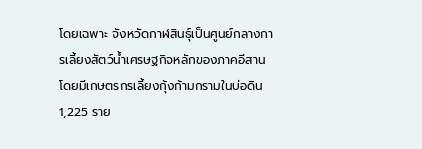โดยเฉพาะ จังหวัดกาฬสินธุ์เป็นศูนย์กลางการเลี้ยงสัตว์น้ำเศรษฐกิจหลักของภาคอีสาน
โดยมีเกษตรกรเลี้ยงกุ้งก้ามกรามในบ่อดิน 1,225 ราย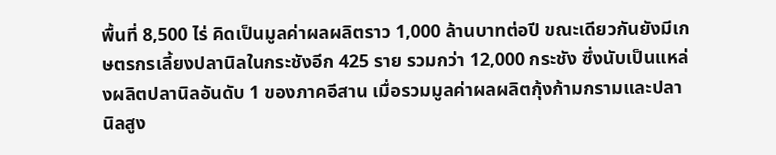พื้นที่ 8,500 ไร่ คิดเป็นมูลค่าผลผลิตราว 1,000 ล้านบาทต่อปี ขณะเดียวกันยังมีเกษตรกรเลี้ยงปลานิลในกระชังอีก 425 ราย รวมกว่า 12,000 กระชัง ซึ่งนับเป็นแหล่งผลิตปลานิลอันดับ 1 ของภาคอีสาน เมื่อรวมมูลค่าผลผลิตกุ้งก้ามกรามและปลานิลสูง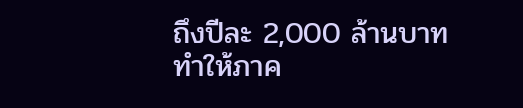ถึงปีละ 2,000 ล้านบาท ทำให้ภาค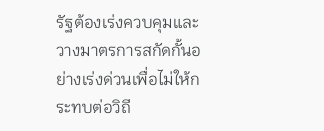รัฐต้องเร่งควบคุมและวางมาตรการสกัดกั้นอย่างเร่งด่วนเพื่อไม่ให้กระทบต่อวิถี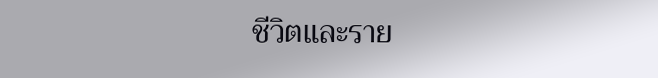ชีวิตและราย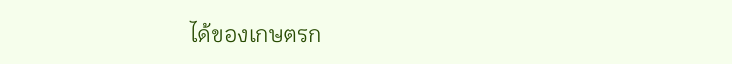ได้ของเกษตรก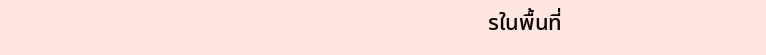รในพื้นที่